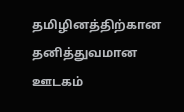தமிழினத்திற்கான தனித்துவமான ஊடகம்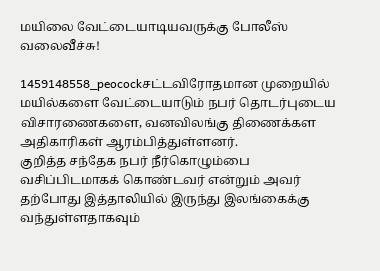மயிலை வேட்டையாடியவருக்கு போலீஸ் வலைவீச்சு!

1459148558_peocockசட்டவிரோதமான முறையில் மயில்களை வேட்டையாடும் நபர் தொடர்புடைய விசாரணைகளை, வனவிலங்கு திணைக்கள அதிகாரிகள் ஆரம்பித்துள்ளனர்.
குறித்த சந்தேக நபர் நீர்கொழும்பை வசிப்பிடமாகக் கொண்டவர் என்றும் அவர் தற்போது இத்தாலியில் இருந்து இலங்கைக்கு வந்துள்ளதாகவும்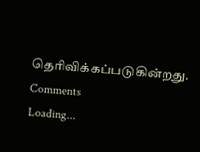தெரிவிக்கப்படுகின்றது.
Comments
Loading...